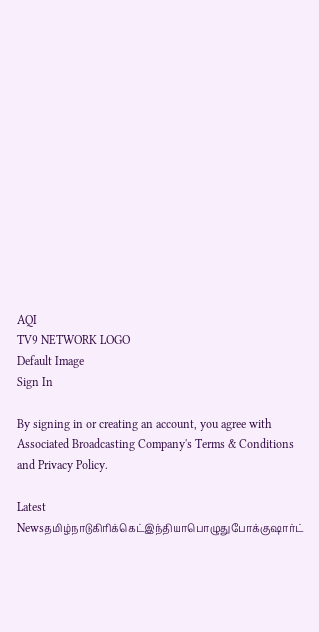AQI
TV9 NETWORK LOGO
Default Image
Sign In

By signing in or creating an account, you agree with Associated Broadcasting Company's Terms & Conditions and Privacy Policy.

Latest Newsதமிழ்நாடுகிரிக்கெட்இந்தியாபொழுதுபோக்குஷார்ட்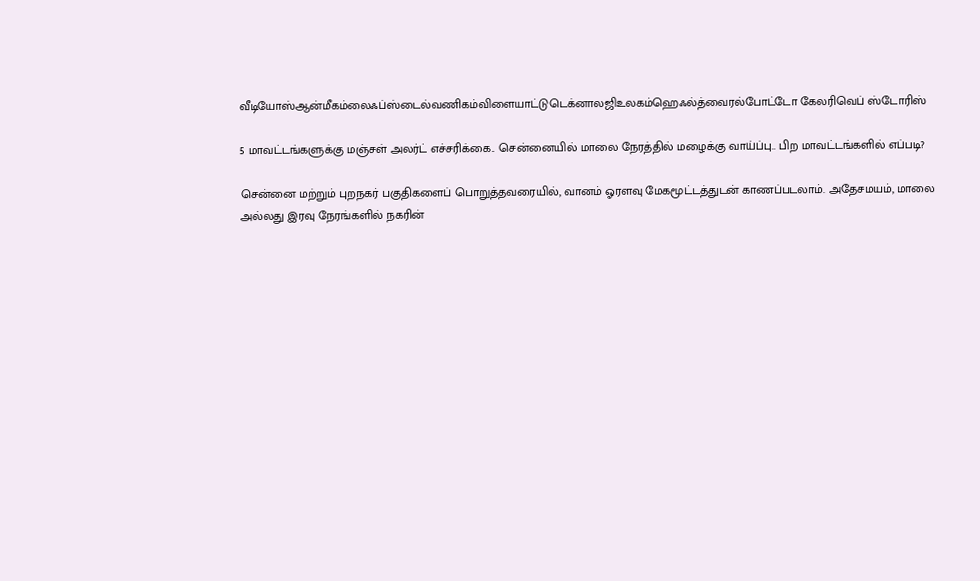வீடியோஸ்ஆன்மீகம்லைஃப்ஸ்டைல்வணிகம்விளையாட்டுடெக்னாலஜிஉலகம்ஹெஃல்த்வைரல்போட்டோ கேலரிவெப் ஸ்டோரிஸ்

5 மாவட்டங்களுக்கு மஞ்சள் அலர்ட் எச்சரிக்கை.. சென்னையில் மாலை நேரத்தில் மழைக்கு வாய்ப்பு.. பிற மாவட்டங்களில் எப்படி?

சென்னை மற்றும் புறநகர் பகுதிகளைப் பொறுத்தவரையில், வானம் ஓரளவு மேகமூட்டத்துடன் காணப்படலாம். அதேசமயம், மாலை அல்லது இரவு நேரங்களில் நகரின்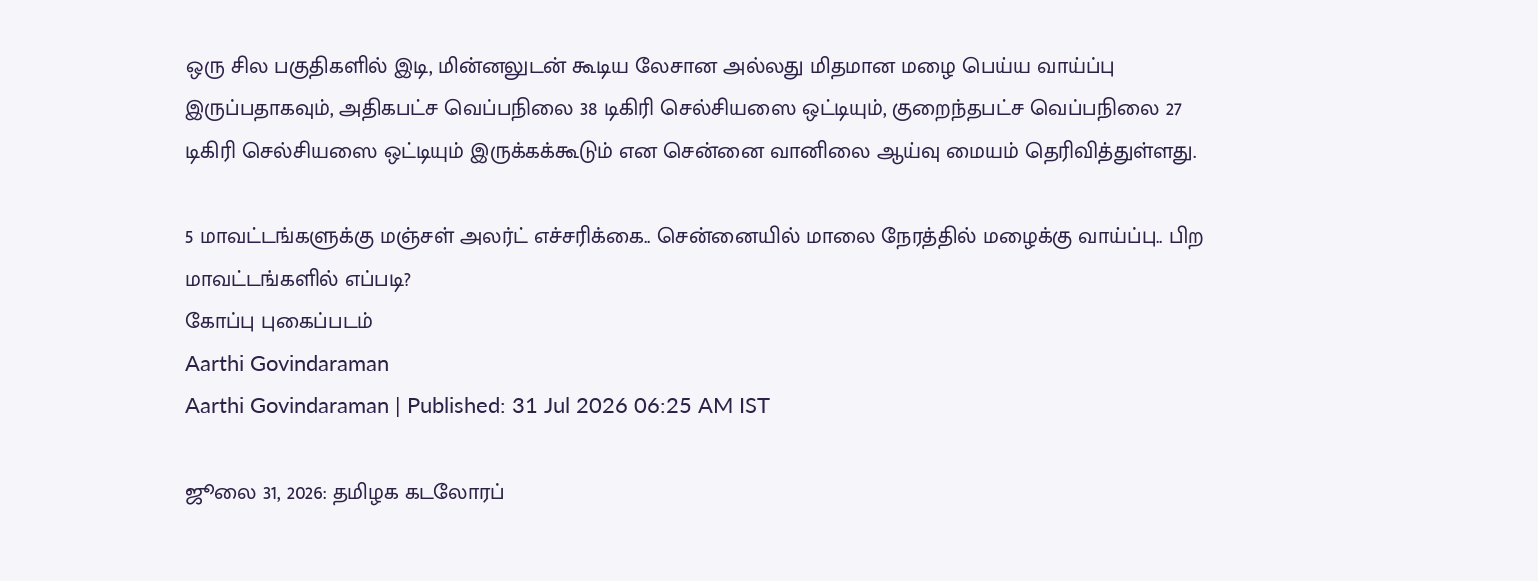ஒரு சில பகுதிகளில் இடி, மின்னலுடன் கூடிய லேசான அல்லது மிதமான மழை பெய்ய வாய்ப்பு இருப்பதாகவும், அதிகபட்ச வெப்பநிலை 38 டிகிரி செல்சியஸை ஒட்டியும், குறைந்தபட்ச வெப்பநிலை 27 டிகிரி செல்சியஸை ஒட்டியும் இருக்கக்கூடும் என சென்னை வானிலை ஆய்வு மையம் தெரிவித்துள்ளது.

5 மாவட்டங்களுக்கு மஞ்சள் அலர்ட் எச்சரிக்கை.. சென்னையில் மாலை நேரத்தில் மழைக்கு வாய்ப்பு.. பிற மாவட்டங்களில் எப்படி?
கோப்பு புகைப்படம்
Aarthi Govindaraman
Aarthi Govindaraman | Published: 31 Jul 2026 06:25 AM IST

ஜூலை 31, 2026: தமிழக கடலோரப்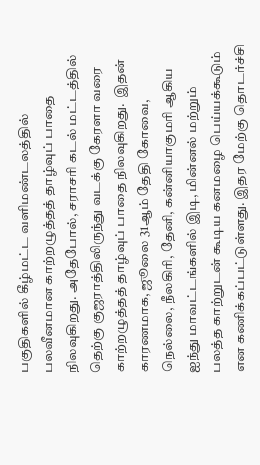பகுதிகளில் கீழ்மட்ட வளிமண்டலத்தில் பலவீனமான காற்றழுத்தத் தாழ்வுப் பாதை நிலவுகிறது. அதேபோல், சராசரி கடல் மட்டத்தில் தெற்கு குஜராத்திலிருந்து வடக்கு கேரளா வரை காற்றழுத்தத் தாழ்வுப் பாதை நிலவுகிறது.  இதன் காரணமாக, ஜூலை 31ஆம் தேதி கோவை, நெல்லை, நீலகிரி, தேனி, கன்னியாகுமரி ஆகிய ஐந்து மாவட்டங்களில் இடி, மின்னல் மற்றும் பலத்த காற்றுடன் கூடிய கனமழை பெய்யக்கூடும் என கணிக்கப்பட்டுள்ளது. இதர மேற்கு தொடர்ச்சி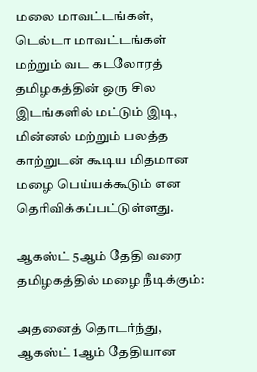மலை மாவட்டங்கள், டெல்டா மாவட்டங்கள் மற்றும் வட கடலோரத் தமிழகத்தின் ஒரு சில இடங்களில் மட்டும் இடி, மின்னல் மற்றும் பலத்த காற்றுடன் கூடிய மிதமான மழை பெய்யக்கூடும் என தெரிவிக்கப்பட்டுள்ளது.

ஆகஸ்ட் 5ஆம் தேதி வரை தமிழகத்தில் மழை நீடிக்கும்:

அதனைத் தொடர்ந்து, ஆகஸ்ட் 1ஆம் தேதியான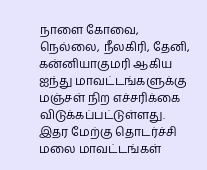நாளை கோவை, நெல்லை, நீலகிரி, தேனி, கன்னியாகுமரி ஆகிய ஐந்து மாவட்டங்களுக்கு மஞ்சள் நிற எச்சரிக்கை விடுக்கப்பட்டுள்ளது. இதர மேற்கு தொடர்ச்சி மலை மாவட்டங்கள்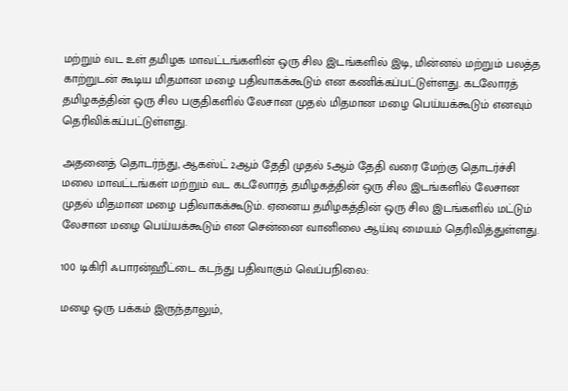மற்றும் வட உள் தமிழக மாவட்டங்களின் ஒரு சில இடங்களில் இடி, மின்னல் மற்றும் பலத்த காற்றுடன் கூடிய மிதமான மழை பதிவாகக்கூடும் என கணிக்கப்பட்டுள்ளது. கடலோரத் தமிழகத்தின் ஒரு சில பகுதிகளில் லேசான முதல் மிதமான மழை பெய்யக்கூடும் எனவும் தெரிவிக்கப்பட்டுள்ளது.

அதனைத் தொடர்ந்து, ஆகஸ்ட் 2ஆம் தேதி முதல் 5ஆம் தேதி வரை மேற்கு தொடர்ச்சி மலை மாவட்டங்கள் மற்றும் வட கடலோரத் தமிழகத்தின் ஒரு சில இடங்களில் லேசான முதல் மிதமான மழை பதிவாகக்கூடும். ஏனைய தமிழகத்தின் ஒரு சில இடங்களில் மட்டும் லேசான மழை பெய்யக்கூடும் என சென்னை வானிலை ஆய்வு மையம் தெரிவித்துள்ளது.

100 டிகிரி ஃபாரன்ஹீட்டை கடந்து பதிவாகும் வெப்பநிலை:

மழை ஒரு பக்கம் இருந்தாலும்,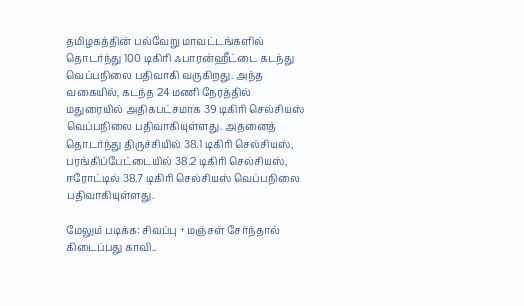தமிழகத்தின் பல்வேறு மாவட்டங்களில் தொடர்ந்து 100 டிகிரி ஃபாரன்ஹீட்டை கடந்து வெப்பநிலை பதிவாகி வருகிறது. அந்த வகையில், கடந்த 24 மணி நேரத்தில் மதுரையில் அதிகபட்சமாக 39 டிகிரி செல்சியஸ் வெப்பநிலை பதிவாகியுள்ளது. அதனைத் தொடர்ந்து திருச்சியில் 38.1 டிகிரி செல்சியஸ், பரங்கிப்பேட்டையில் 38.2 டிகிரி செல்சியஸ், ஈரோட்டில் 38.7 டிகிரி செல்சியஸ் வெப்பநிலை பதிவாகியுள்ளது.

மேலும் படிக்க: சிவப்பு + மஞ்சள் சேர்ந்தால் கிடைப்பது காவி..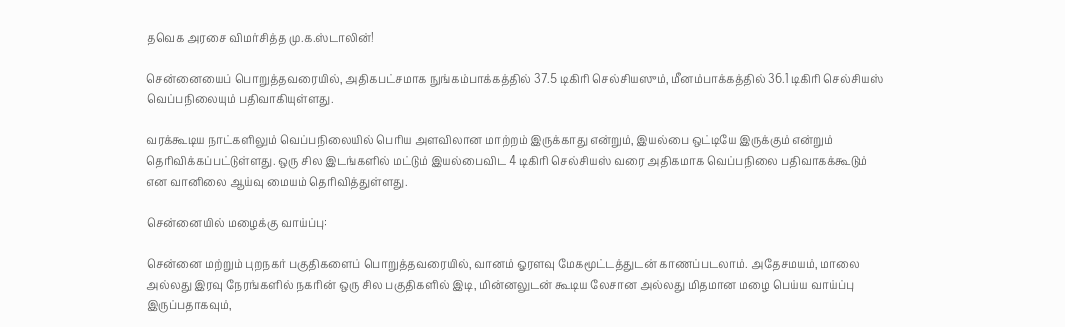தவெக அரசை விமர்சித்த மு.க.ஸ்டாலின்!

சென்னையைப் பொறுத்தவரையில், அதிகபட்சமாக நுங்கம்பாக்கத்தில் 37.5 டிகிரி செல்சியஸும், மீனம்பாக்கத்தில் 36.1 டிகிரி செல்சியஸ் வெப்பநிலையும் பதிவாகியுள்ளது.

வரக்கூடிய நாட்களிலும் வெப்பநிலையில் பெரிய அளவிலான மாற்றம் இருக்காது என்றும், இயல்பை ஒட்டியே இருக்கும் என்றும் தெரிவிக்கப்பட்டுள்ளது. ஒரு சில இடங்களில் மட்டும் இயல்பைவிட 4 டிகிரி செல்சியஸ் வரை அதிகமாக வெப்பநிலை பதிவாகக்கூடும் என வானிலை ஆய்வு மையம் தெரிவித்துள்ளது.

சென்னையில் மழைக்கு வாய்ப்பு:

சென்னை மற்றும் புறநகர் பகுதிகளைப் பொறுத்தவரையில், வானம் ஓரளவு மேகமூட்டத்துடன் காணப்படலாம். அதேசமயம், மாலை அல்லது இரவு நேரங்களில் நகரின் ஒரு சில பகுதிகளில் இடி, மின்னலுடன் கூடிய லேசான அல்லது மிதமான மழை பெய்ய வாய்ப்பு இருப்பதாகவும்,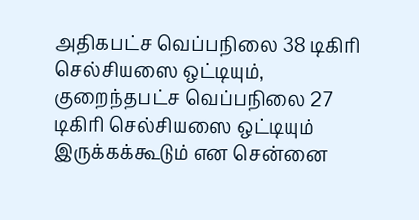அதிகபட்ச வெப்பநிலை 38 டிகிரி செல்சியஸை ஒட்டியும், குறைந்தபட்ச வெப்பநிலை 27 டிகிரி செல்சியஸை ஒட்டியும் இருக்கக்கூடும் என சென்னை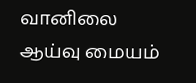வானிலை ஆய்வு மையம்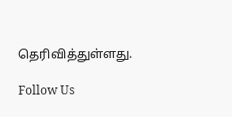தெரிவித்துள்ளது.

Follow Us